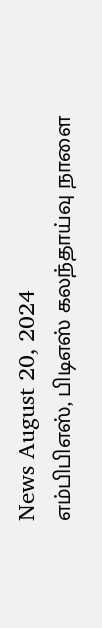News August 20, 2024
எம்பிபிஎஸ், பிடிஎஸ் கலந்தாய்வு நாளை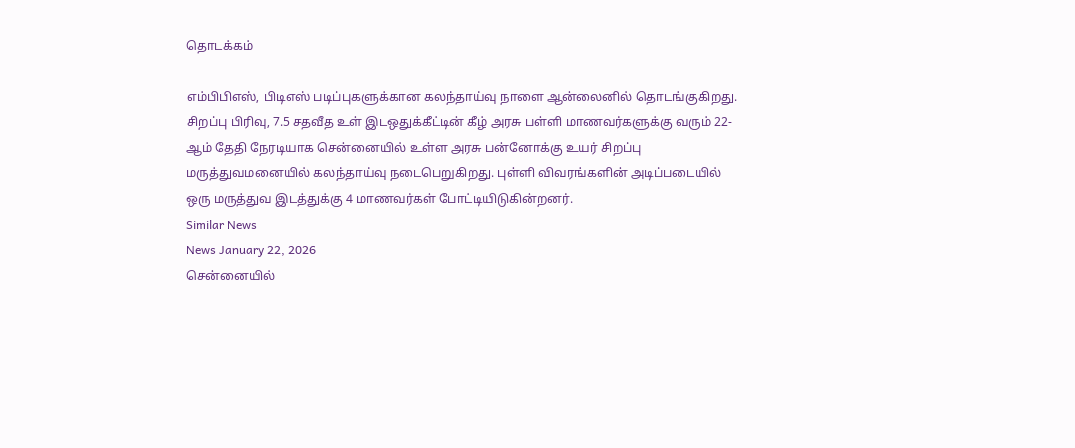தொடக்கம்

எம்பிபிஎஸ், பிடிஎஸ் படிப்புகளுக்கான கலந்தாய்வு நாளை ஆன்லைனில் தொடங்குகிறது. சிறப்பு பிரிவு, 7.5 சதவீத உள் இடஒதுக்கீட்டின் கீழ் அரசு பள்ளி மாணவர்களுக்கு வரும் 22-ஆம் தேதி நேரடியாக சென்னையில் உள்ள அரசு பன்னோக்கு உயர் சிறப்பு மருத்துவமனையில் கலந்தாய்வு நடைபெறுகிறது. புள்ளி விவரங்களின் அடிப்படையில் ஒரு மருத்துவ இடத்துக்கு 4 மாணவர்கள் போட்டியிடுகின்றனர்.
Similar News
News January 22, 2026
சென்னையில்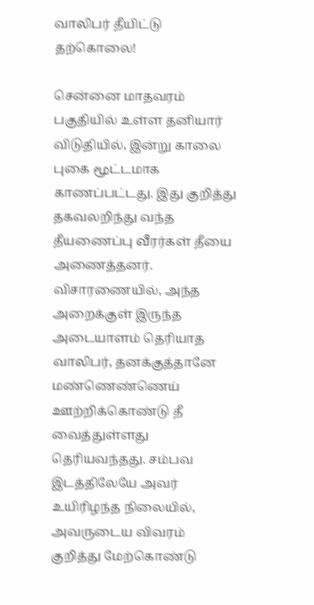வாலிபர் தீயிட்டு தற்கொலை!

சென்னை மாதவரம் பகுதியில் உள்ள தனியார் விடுதியில், இன்று காலை புகை மூட்டமாக காணப்பட்டது. இது குறித்து தகவலறிந்து வந்த தீயணைப்பு வீரர்கள் தீயை அணைத்தனர். விசாரணையில், அந்த அறைக்குள் இருந்த அடையாளம் தெரியாத வாலிபர், தனக்குத்தானே மண்ணெண்ணெய் ஊற்றிக்கொண்டு தீ வைத்துள்ளது தெரியவந்தது. சம்பவ இடத்திலேயே அவர் உயிரிழந்த நிலையில், அவருடைய விவரம் குறித்து மேற்கொண்டு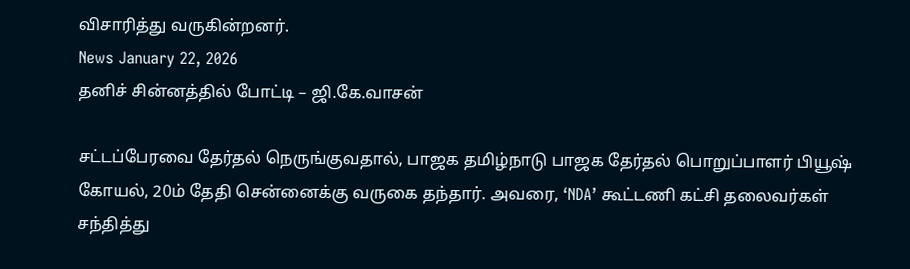விசாரித்து வருகின்றனர்.
News January 22, 2026
தனிச் சின்னத்தில் போட்டி – ஜி.கே.வாசன்

சட்டப்பேரவை தேர்தல் நெருங்குவதால், பாஜக தமிழ்நாடு பாஜக தேர்தல் பொறுப்பாளர் பியூஷ் கோயல், 20ம் தேதி சென்னைக்கு வருகை தந்தார். அவரை, ‘NDA’ கூட்டணி கட்சி தலைவர்கள் சந்தித்து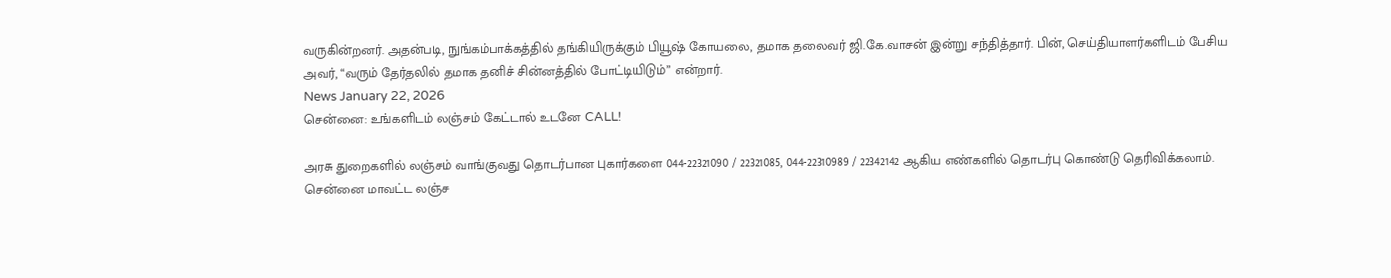வருகின்றனர். அதன்படி, நுங்கம்பாக்கத்தில் தங்கியிருக்கும் பியூஷ் கோயலை, தமாக தலைவர் ஜி.கே.வாசன் இன்று சந்தித்தார். பின், செய்தியாளர்களிடம் பேசிய அவர், “வரும் தேர்தலில் தமாக தனிச் சின்னத்தில் போட்டியிடும்” என்றார்.
News January 22, 2026
சென்னை: உங்களிடம் லஞ்சம் கேட்டால் உடனே CALL!

அரசு துறைகளில் லஞ்சம் வாங்குவது தொடர்பான புகார்களை 044-22321090 / 22321085, 044-22310989 / 22342142 ஆகிய எண்களில் தொடர்பு கொண்டு தெரிவிக்கலாம். சென்னை மாவட்ட லஞ்ச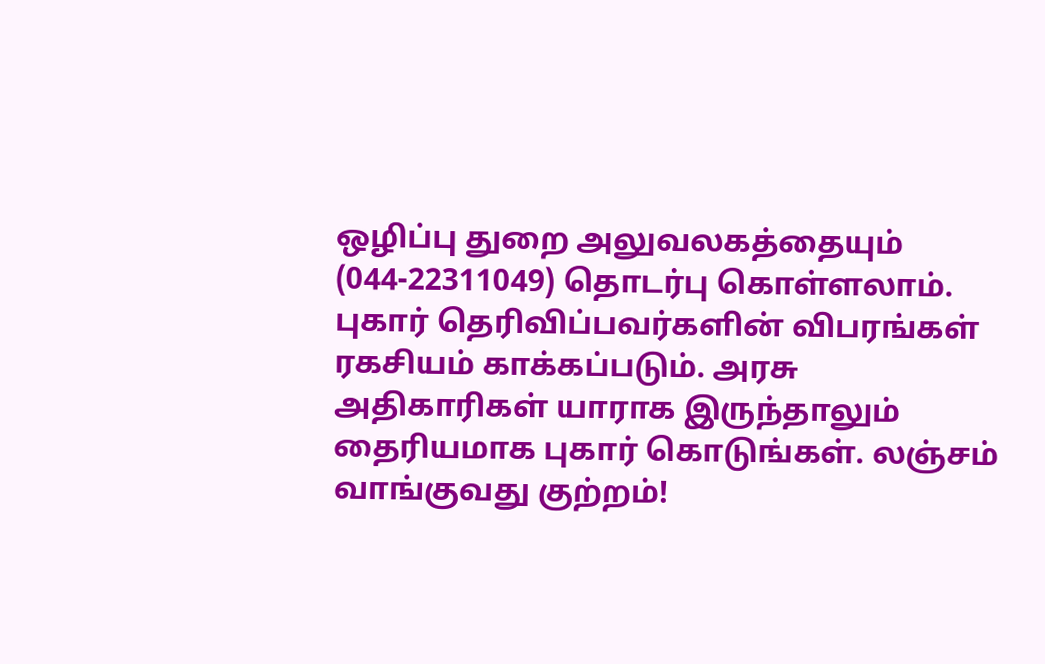ஒழிப்பு துறை அலுவலகத்தையும் (044-22311049) தொடர்பு கொள்ளலாம். புகார் தெரிவிப்பவர்களின் விபரங்கள் ரகசியம் காக்கப்படும். அரசு அதிகாரிகள் யாராக இருந்தாலும் தைரியமாக புகார் கொடுங்கள். லஞ்சம் வாங்குவது குற்றம்!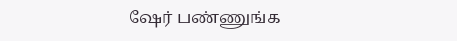ஷேர் பண்ணுங்க